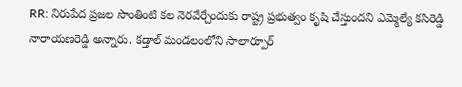RR: నిరుపేద ప్రజల సొంతింటి కల నెరవేర్చేందుకు రాష్ట్ర ప్రభుత్వం కృషి చేస్తుందని ఎమ్మెల్యే కసిరెడ్డి నారాయణరెడ్డి అన్నారు. కడ్తాల్ మండలంలోని సాలార్పూర్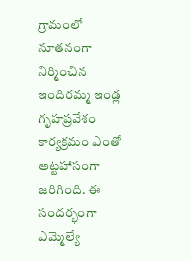గ్రామంలో నూతనంగా నిర్మించిన ఇందిరమ్మ ఇండ్ల గృహప్రవేశం కార్యక్రమం ఎంతో అట్టహాసంగా జరిగింది. ఈ సందర్భంగా ఎమ్మెల్యే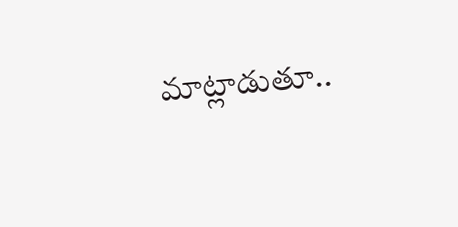మాట్లాడుతూ..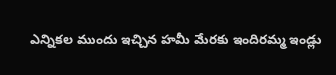ఎన్నికల ముందు ఇచ్చిన హమీ మేరకు ఇందిరమ్మ ఇండ్లు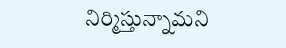నిర్మిస్తున్నామని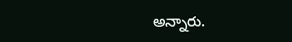అన్నారు.